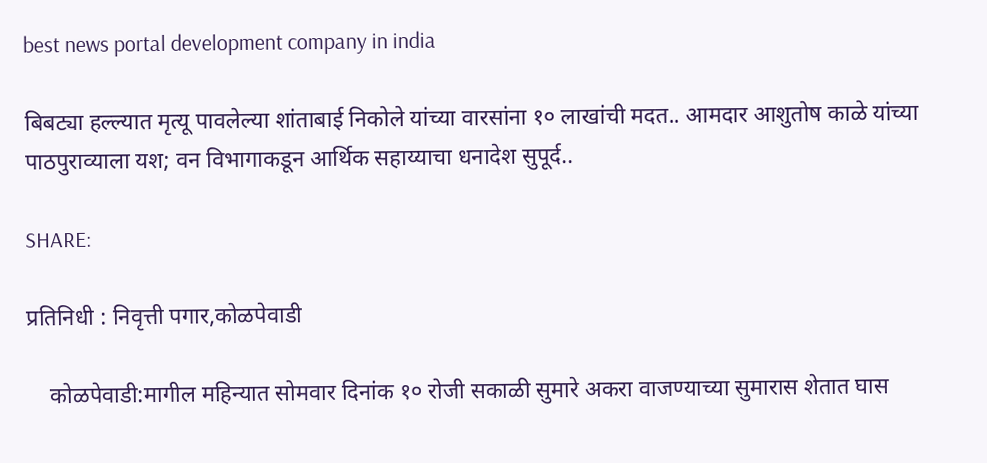best news portal development company in india

बिबट्या हल्ल्यात मृत्यू पावलेल्या शांताबाई निकोले यांच्या वारसांना १० लाखांची मदत.. आमदार आशुतोष काळे यांच्या पाठपुराव्याला यश; वन विभागाकडून आर्थिक सहाय्याचा धनादेश सुपूर्द..

SHARE:

प्रतिनिधी : निवृत्ती पगार,कोळपेवाडी

    कोळपेवाडी:मागील महिन्यात सोमवार दिनांक १० रोजी सकाळी सुमारे अकरा वाजण्याच्या सुमारास शेतात घास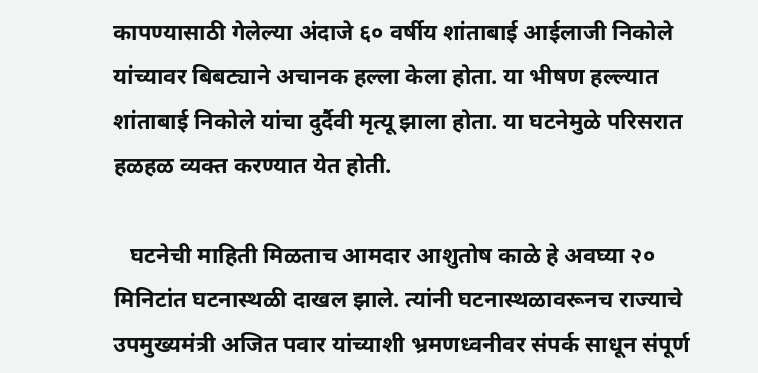कापण्यासाठी गेलेल्या अंदाजे ६० वर्षीय शांताबाई आईलाजी निकोले यांच्यावर बिबट्याने अचानक हल्ला केला होता. या भीषण हल्ल्यात शांताबाई निकोले यांचा दुर्दैवी मृत्यू झाला होता. या घटनेमुळे परिसरात हळहळ व्यक्त करण्यात येत होती.

   घटनेची माहिती मिळताच आमदार आशुतोष काळे हे अवघ्या २० मिनिटांत घटनास्थळी दाखल झाले. त्यांनी घटनास्थळावरूनच राज्याचे उपमुख्यमंत्री अजित पवार यांच्याशी भ्रमणध्वनीवर संपर्क साधून संपूर्ण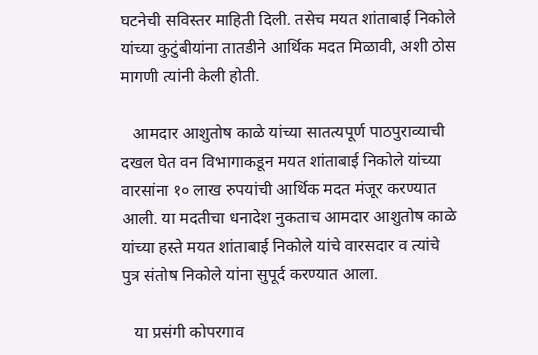घटनेची सविस्तर माहिती दिली. तसेच मयत शांताबाई निकोले यांच्या कुटुंबीयांना तातडीने आर्थिक मदत मिळावी, अशी ठोस मागणी त्यांनी केली होती.

   आमदार आशुतोष काळे यांच्या सातत्यपूर्ण पाठपुराव्याची दखल घेत वन विभागाकडून मयत शांताबाई निकोले यांच्या वारसांना १० लाख रुपयांची आर्थिक मदत मंजूर करण्यात आली. या मदतीचा धनादेश नुकताच आमदार आशुतोष काळे यांच्या हस्ते मयत शांताबाई निकोले यांचे वारसदार व त्यांचे पुत्र संतोष निकोले यांना सुपूर्द करण्यात आला.

   या प्रसंगी कोपरगाव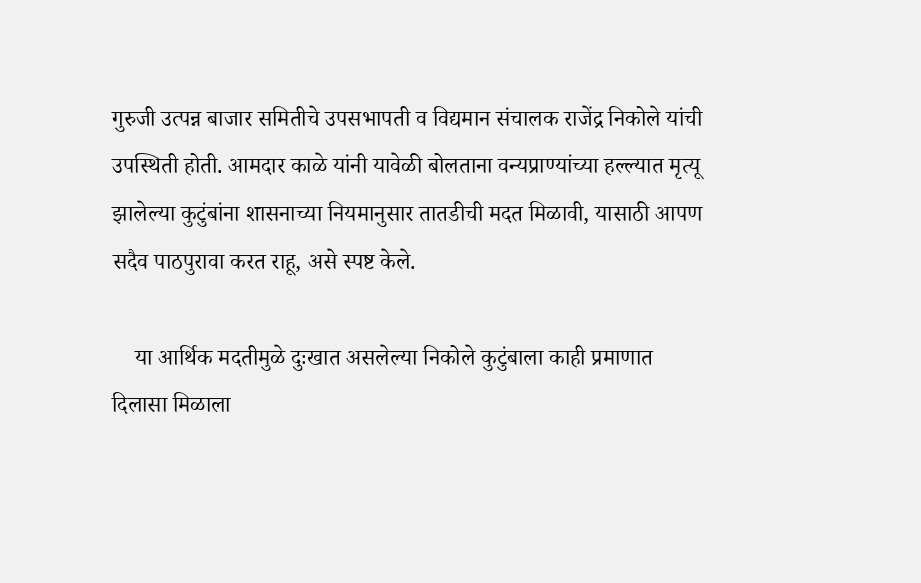गुरुजी उत्पन्न बाजार समितीचे उपसभापती व विद्यमान संचालक राजेंद्र निकोले यांची उपस्थिती होती. आमदार काळे यांनी यावेळी बोलताना वन्यप्राण्यांच्या हल्ल्यात मृत्यू झालेल्या कुटुंबांना शासनाच्या नियमानुसार तातडीची मदत मिळावी, यासाठी आपण सदैव पाठपुरावा करत राहू, असे स्पष्ट केले.

    या आर्थिक मदतीमुळे दुःखात असलेल्या निकोले कुटुंबाला काही प्रमाणात दिलासा मिळाला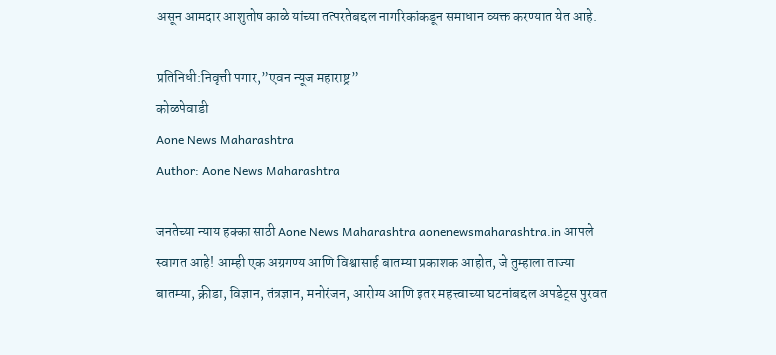असून आमदार आशुतोष काळे यांच्या तत्परतेबद्दल नागरिकांकडून समाधान व्यक्त करण्यात येत आहे.

प्रतिनिधी:निवृत्ती पगार,”एवन न्यूज महाराष्ट्र”
कोळपेवाडी
Aone News Maharashtra
Author: Aone News Maharashtra

जनतेच्या न्याय हक्का साठी Aone News Maharashtra aonenewsmaharashtra.in आपले स्वागत आहे! आम्ही एक अग्रगण्य आणि विश्वासार्ह बातम्या प्रकाशक आहोत, जे तुम्हाला ताज्या बातम्या, क्रीडा, विज्ञान, तंत्रज्ञान, मनोरंजन, आरोग्य आणि इतर महत्त्वाच्या घटनांबद्दल अपडेट्स पुरवत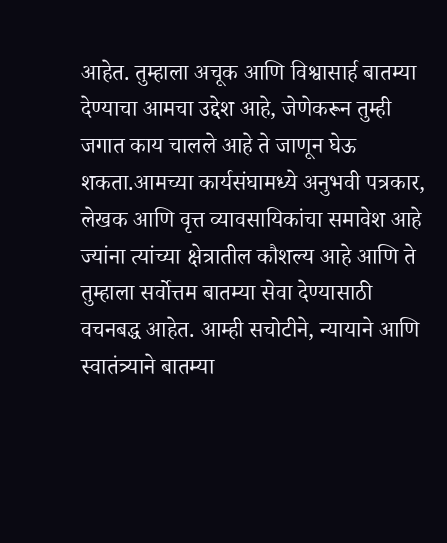आहेत. तुम्हाला अचूक आणि विश्वासार्ह बातम्या देण्याचा आमचा उद्देश आहे, जेणेकरून तुम्ही जगात काय चालले आहे ते जाणून घेऊ शकता.आमच्या कार्यसंघामध्ये अनुभवी पत्रकार, लेखक आणि वृत्त व्यावसायिकांचा समावेश आहे ज्यांना त्यांच्या क्षेत्रातील कौशल्य आहे आणि ते तुम्हाला सर्वोत्तम बातम्या सेवा देण्यासाठी वचनबद्ध आहेत. आम्ही सचोटीने, न्यायाने आणि स्वातंत्र्याने बातम्या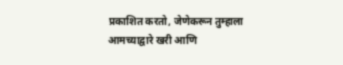प्रकाशित करतो, जेणेकरून तुम्हाला आमच्याद्वारे खरी आणि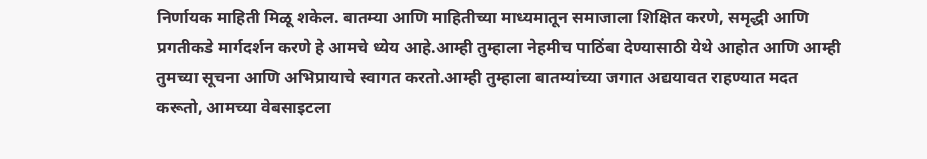निर्णायक माहिती मिळू शकेल. बातम्या आणि माहितीच्या माध्यमातून समाजाला शिक्षित करणे, समृद्धी आणि प्रगतीकडे मार्गदर्शन करणे हे आमचे ध्येय आहे.आम्ही तुम्हाला नेहमीच पाठिंबा देण्यासाठी येथे आहोत आणि आम्ही तुमच्या सूचना आणि अभिप्रायाचे स्वागत करतो.आम्ही तुम्हाला बातम्यांच्या जगात अद्ययावत राहण्यात मदत करूतो, आमच्या वेबसाइटला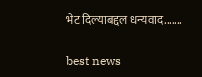भेट दिल्याबद्दल धन्यवाद.......

best news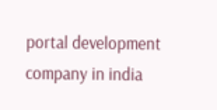portal development company in india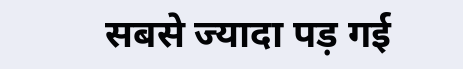सबसे ज्यादा पड़ गई